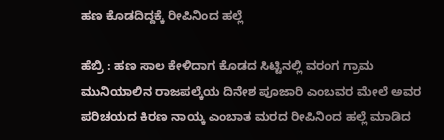ಹಣ ಕೊಡದಿದ್ದಕ್ಕೆ ರೀಪಿನಿಂದ ಹಲ್ಲೆ

ಹೆಬ್ರಿ : ಹಣ ಸಾಲ ಕೇಳಿದಾಗ ಕೊಡದ ಸಿಟ್ಟಿನಲ್ಲಿ ವರಂಗ ಗ್ರಾಮ ಮುನಿಯಾಲಿನ ರಾಜಪಲ್ಕೆಯ ದಿನೇಶ ಪೂಜಾರಿ ಎಂಬವರ ಮೇಲೆ ಅವರ ಪರಿಚಯದ ಕಿರಣ ನಾಯ್ಕ ಎಂಬಾತ ಮರದ ರೀಪಿನಿಂದ ಹಲ್ಲೆ ಮಾಡಿದ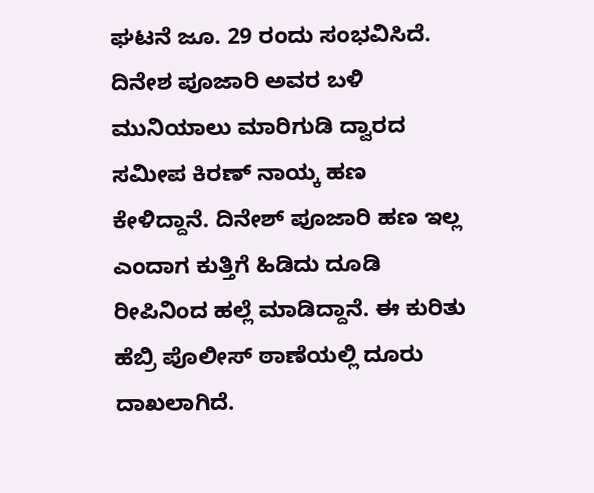ಘಟನೆ ಜೂ. 29 ರಂದು ಸಂಭವಿಸಿದೆ. ದಿನೇಶ ಪೂಜಾರಿ ಅವರ ಬಳಿ ಮುನಿಯಾಲು ಮಾರಿಗುಡಿ ದ್ವಾರದ ಸಮೀಪ ಕಿರಣ್‌ ನಾಯ್ಕ ಹಣ ಕೇಳಿದ್ದಾನೆ. ದಿನೇಶ್ ಪೂಜಾರಿ ಹಣ ಇಲ್ಲ ಎಂದಾಗ ಕುತ್ತಿಗೆ ಹಿಡಿದು ದೂಡಿ ರೀಪಿನಿಂದ ಹಲ್ಲೆ ಮಾಡಿದ್ದಾನೆ. ಈ ಕುರಿತು ಹೆಬ್ರಿ ಪೊಲೀಸ್‌ ಠಾಣೆಯಲ್ಲಿ ದೂರು ದಾಖಲಾಗಿದೆ.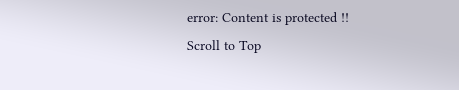error: Content is protected !!
Scroll to Top